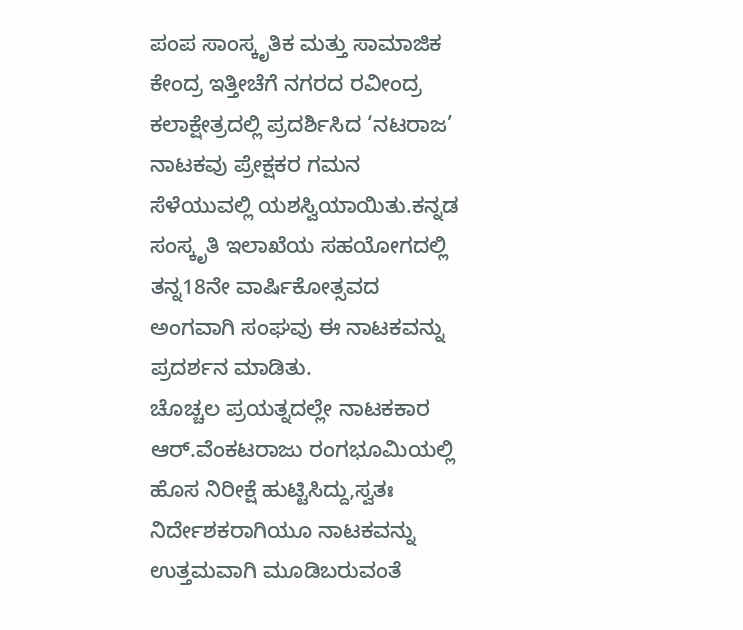ಪಂಪ ಸಾಂಸ್ಕೃತಿಕ ಮತ್ತು ಸಾಮಾಜಿಕ ಕೇಂದ್ರ ಇತ್ತೀಚೆಗೆ ನಗರದ ರವೀಂದ್ರ ಕಲಾಕ್ಷೇತ್ರದಲ್ಲಿ ಪ್ರದರ್ಶಿಸಿದ ‘ನಟರಾಜ’ ನಾಟಕವು ಪ್ರೇಕ್ಷಕರ ಗಮನ ಸೆಳೆಯುವಲ್ಲಿ ಯಶಸ್ವಿಯಾಯಿತು.ಕನ್ನಡ ಸಂಸ್ಕೃತಿ ಇಲಾಖೆಯ ಸಹಯೋಗದಲ್ಲಿ ತನ್ನ18ನೇ ವಾರ್ಷಿಕೋತ್ಸವದ ಅಂಗವಾಗಿ ಸಂಘವು ಈ ನಾಟಕವನ್ನು ಪ್ರದರ್ಶನ ಮಾಡಿತು.
ಚೊಚ್ಚಲ ಪ್ರಯತ್ನದಲ್ಲೇ ನಾಟಕಕಾರ ಆರ್.ವೆಂಕಟರಾಜು ರಂಗಭೂಮಿಯಲ್ಲಿ ಹೊಸ ನಿರೀಕ್ಷೆ ಹುಟ್ಟಿಸಿದ್ದು,ಸ್ವತಃ ನಿರ್ದೇಶಕರಾಗಿಯೂ ನಾಟಕವನ್ನು ಉತ್ತಮವಾಗಿ ಮೂಡಿಬರುವಂತೆ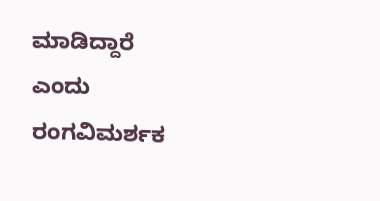ಮಾಡಿದ್ದಾರೆ ಎಂದು ರಂಗವಿಮರ್ಶಕ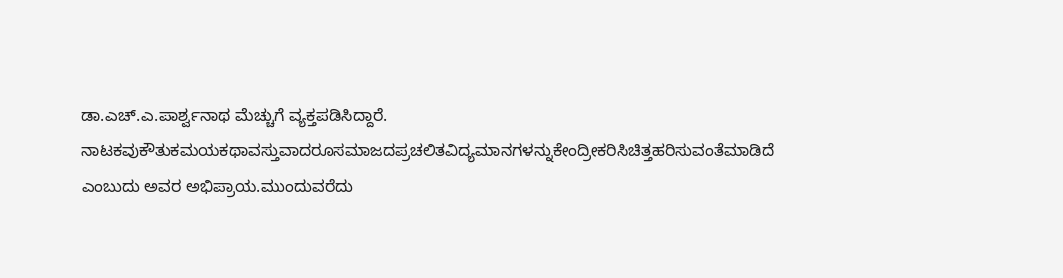ಡಾ.ಎಚ್.ಎ.ಪಾರ್ಶ್ವನಾಥ ಮೆಚ್ಚುಗೆ ವ್ಯಕ್ತಪಡಿಸಿದ್ದಾರೆ.
ನಾಟಕವುಕೌತುಕಮಯಕಥಾವಸ್ತುವಾದರೂಸಮಾಜದಪ್ರಚಲಿತವಿದ್ಯಮಾನಗಳನ್ನುಕೇಂದ್ರೀಕರಿಸಿಚಿತ್ತಹರಿಸುವಂತೆಮಾಡಿದೆ ಎಂಬುದು ಅವರ ಅಭಿಪ್ರಾಯ.ಮುಂದುವರೆದು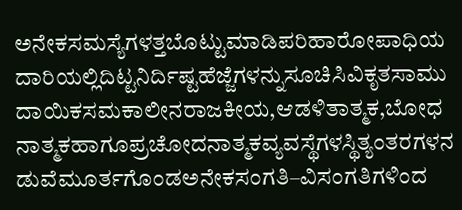ಅನೇಕಸಮಸ್ಯೆಗಳತ್ತಬೊಟ್ಟುಮಾಡಿಪರಿಹಾರೋಪಾಧಿಯದಾರಿಯಲ್ಲಿದಿಟ್ಟನಿರ್ದಿಷ್ಟಹೆಜ್ಜೆಗಳನ್ನುಸೂಚಿಸಿವಿಕೃತಸಾಮುದಾಯಿಕಸಮಕಾಲೀನರಾಜಕೀಯ,ಆಡಳಿತಾತ್ಮಕ,ಬೋಧನಾತ್ಮಕಹಾಗೂಪ್ರಚೋದನಾತ್ಮಕವ್ಯವಸ್ಥೆಗಳಸ್ಥಿತ್ಯಂತರಗಳನಡುವೆಮೂರ್ತಗೊಂಡಅನೇಕಸಂಗತಿ–ವಿಸಂಗತಿಗಳಿಂದ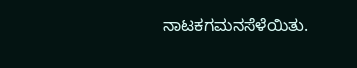ನಾಟಕಗಮನಸೆಳೆಯಿತು.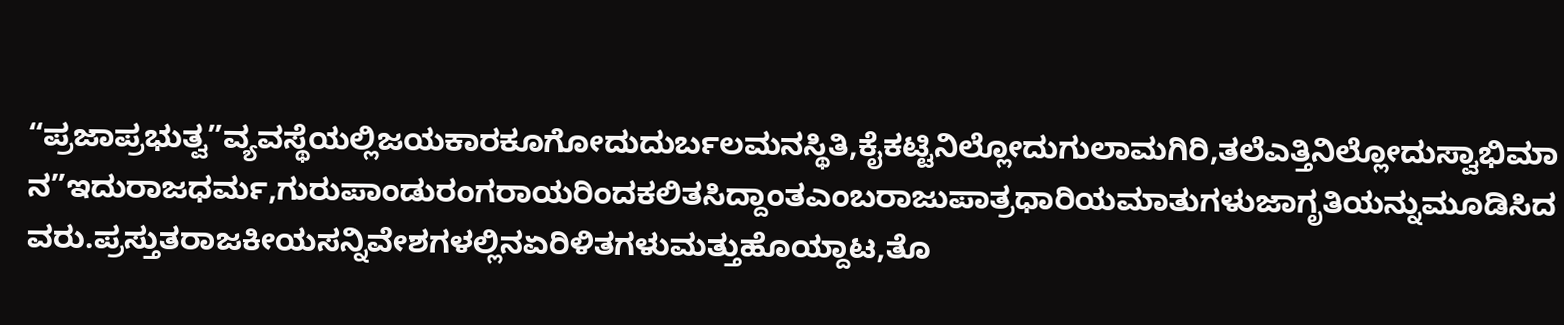“ಪ್ರಜಾಪ್ರಭುತ್ವ”ವ್ಯವಸ್ಥೆಯಲ್ಲಿಜಯಕಾರಕೂಗೋದುದುರ್ಬಲಮನಸ್ಥಿತಿ,ಕೈಕಟ್ಟಿನಿಲ್ಲೋದುಗುಲಾಮಗಿರಿ,ತಲೆಎತ್ತಿನಿಲ್ಲೋದುಸ್ವಾಭಿಮಾನ”ಇದುರಾಜಧರ್ಮ,ಗುರುಪಾಂಡುರಂಗರಾಯರಿಂದಕಲಿತಸಿದ್ದಾಂತಎಂಬರಾಜುಪಾತ್ರಧಾರಿಯಮಾತುಗಳುಜಾಗೃತಿಯನ್ನುಮೂಡಿಸಿದವರು.ಪ್ರಸ್ತುತರಾಜಕೀಯಸನ್ನಿವೇಶಗಳಲ್ಲಿನಏರಿಳಿತಗಳುಮತ್ತುಹೊಯ್ದಾಟ,ತೊ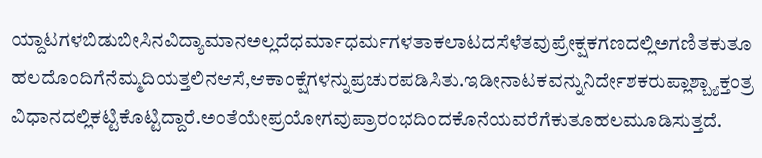ಯ್ದಾಟಗಳಬಿಡುಬೀಸಿನವಿದ್ಯಾಮಾನಅಲ್ಲದೆಧರ್ಮಾಧರ್ಮಗಳತಾಕಲಾಟದಸೆಳೆತವುಪ್ರೇಕ್ಷಕಗಣದಲ್ಲಿಅಗಣಿತಕುತೂಹಲದೊಂದಿಗೆನೆಮ್ಮದಿಯತ್ತಲಿನಆಸೆ,ಆಕಾಂಕ್ಷೆಗಳನ್ನುಪ್ರಚುರಪಡಿಸಿತು.ಇಡೀನಾಟಕವನ್ನುನಿರ್ದೇಶಕರುಪ್ಲಾಶ್ಬ್ಯಾಕ್ತಂತ್ರವಿಧಾನದಲ್ಲಿಕಟ್ಟಿಕೊಟ್ಟಿದ್ದಾರೆ.ಅಂತೆಯೇಪ್ರಯೋಗವುಪ್ರಾರಂಭದಿಂದಕೊನೆಯವರೆಗೆಕುತೂಹಲಮೂಡಿಸುತ್ತದೆ.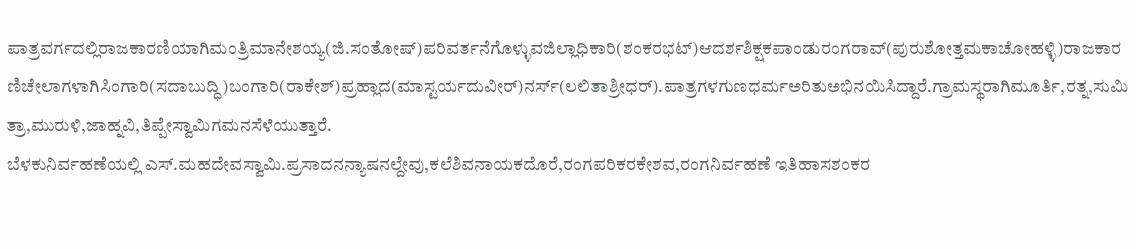ಪಾತ್ರವರ್ಗದಲ್ಲಿರಾಜಕಾರಣಿಯಾಗಿಮಂತ್ರಿಮಾನೇಶಯ್ಯ(ಜಿ.ಸಂತೋಷ್)ಪರಿವರ್ತನೆಗೊಳ್ಳುವಜಿಲ್ಲಾಧಿಕಾರಿ(ಶಂಕರಭಟ್)ಆದರ್ಶಶಿಕ್ಷಕಪಾಂಡುರಂಗರಾವ್(ಪುರುಶೋತ್ತಮಕಾಚೋಹಳ್ಳಿ)ರಾಜಕಾರಣಿಚೇಲಾಗಳಾಗಿಸಿಂಗಾರಿ(ಸದಾಬುದ್ಧಿ)ಬಂಗಾರಿ(ರಾಕೇಶ್)ಪ್ರಹ್ಲಾದ(ಮಾಸ್ಟರ್ಯದುವೀರ್)ನರ್ಸ್(ಲಲಿತಾಶ್ರೀಧರ್).ಪಾತ್ರಗಳಗುಣಧರ್ಮಅರಿತುಅಭಿನಯಿಸಿದ್ದಾರೆ.ಗ್ರಾಮಸ್ಥರಾಗಿಮೂರ್ತಿ,ರತ್ನ,ಸುಮಿತ್ರಾ,ಮುರುಳಿ,ಜಾಹ್ನವಿ,ತಿಪ್ಪೇಸ್ವಾಮಿಗಮನಸೆಳೆಯುತ್ತಾರೆ.
ಬೆಳಕುನಿರ್ವಹಣೆಯಲ್ಲಿ ಎಸ್.ಮಹದೇವಸ್ವಾಮಿ.ಪ್ರಸಾದನನ್ಯಾಷನಲ್ದೇವು,ಕಲೆಶಿವನಾಯಕದೊರೆ,ರಂಗಪರಿಕರಕೇಶವ,ರಂಗನಿರ್ವಹಣೆ ಇತಿಹಾಸಶಂಕರ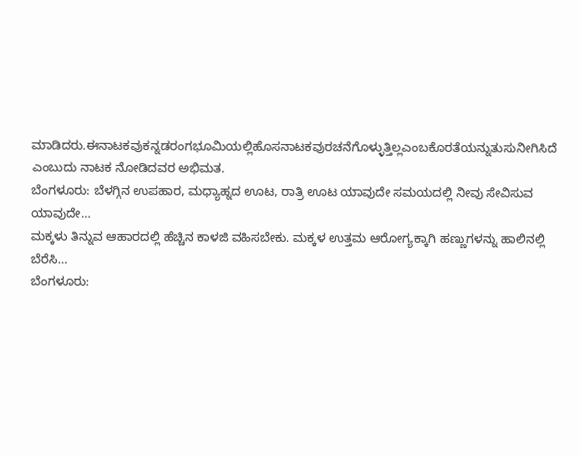ಮಾಡಿದರು.ಈನಾಟಕವುಕನ್ನಡರಂಗಭೂಮಿಯಲ್ಲಿಹೊಸನಾಟಕವುರಚನೆಗೊಳ್ಳುತ್ತಿಲ್ಲಎಂಬಕೊರತೆಯನ್ನುತುಸುನೀಗಿಸಿದೆ ಎಂಬುದು ನಾಟಕ ನೋಡಿದವರ ಅಭಿಮತ.
ಬೆಂಗಳೂರು: ಬೆಳಗ್ಗಿನ ಉಪಹಾರ, ಮಧ್ಯಾಹ್ನದ ಊಟ, ರಾತ್ರಿ ಊಟ ಯಾವುದೇ ಸಮಯದಲ್ಲಿ ನೀವು ಸೇವಿಸುವ ಯಾವುದೇ…
ಮಕ್ಕಳು ತಿನ್ನುವ ಆಹಾರದಲ್ಲಿ ಹೆಚ್ಚಿನ ಕಾಳಜಿ ವಹಿಸಬೇಕು. ಮಕ್ಕಳ ಉತ್ತಮ ಆರೋಗ್ಯಕ್ಕಾಗಿ ಹಣ್ಣುಗಳನ್ನು ಹಾಲಿನಲ್ಲಿ ಬೆರೆಸಿ…
ಬೆಂಗಳೂರು: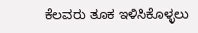ಕೆಲವರು ತೂಕ ಇಳಿಸಿಕೊಳ್ಳಲು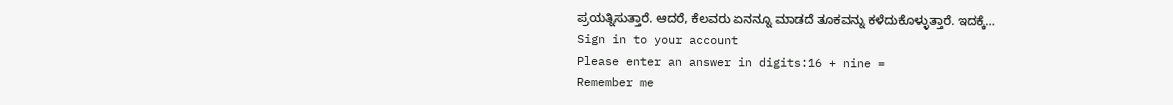ಪ್ರಯತ್ನಿಸುತ್ತಾರೆ. ಆದರೆ, ಕೆಲವರು ಏನನ್ನೂ ಮಾಡದೆ ತೂಕವನ್ನು ಕಳೆದುಕೊಳ್ಳುತ್ತಾರೆ. ಇದಕ್ಕೆ…
Sign in to your account
Please enter an answer in digits:16 + nine =
Remember me